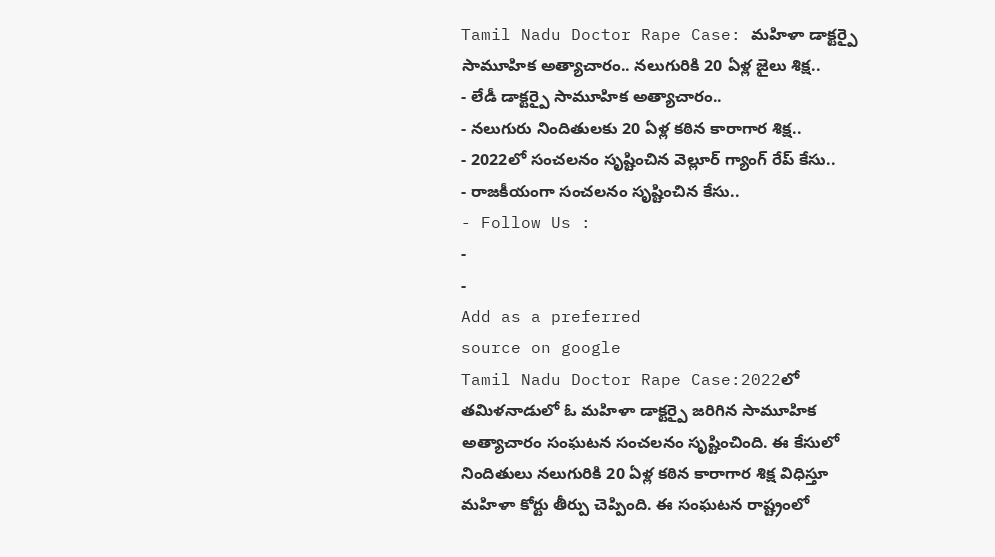Tamil Nadu Doctor Rape Case: మహిళా డాక్టర్పై సామూహిక అత్యాచారం.. నలుగురికి 20 ఏళ్ల జైలు శిక్ష..
- లేడీ డాక్టర్పై సామూహిక అత్యాచారం..
- నలుగురు నిందితులకు 20 ఏళ్ల కఠిన కారాగార శిక్ష..
- 2022లో సంచలనం సృష్టించిన వెల్లూర్ గ్యాంగ్ రేప్ కేసు..
- రాజకీయంగా సంచలనం సృష్టించిన కేసు..
- Follow Us :
-
-
Add as a preferred
source on google
Tamil Nadu Doctor Rape Case:2022లో తమిళనాడులో ఓ మహిళా డాక్టర్పై జరిగిన సామూహిక అత్యాచారం సంఘటన సంచలనం సృష్టించింది. ఈ కేసులో నిందితులు నలుగురికి 20 ఏళ్ల కఠిన కారాగార శిక్ష విధిస్తూ మహిళా కోర్టు తీర్పు చెప్పింది. ఈ సంఘటన రాష్ట్రంలో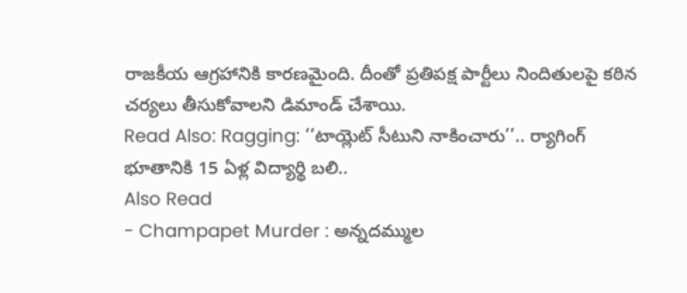రాజకీయ ఆగ్రహానికి కారణమైంది. దీంతో ప్రతిపక్ష పార్టీలు నిందితులపై కఠిన చర్యలు తీసుకోవాలని డిమాండ్ చేశాయి.
Read Also: Ragging: ‘‘టాయ్లెట్ సీటుని నాకించారు’’.. ర్యాగింగ్ భూతానికి 15 ఏళ్ల విద్యార్థి బలి..
Also Read
- Champapet Murder : అన్నదమ్ముల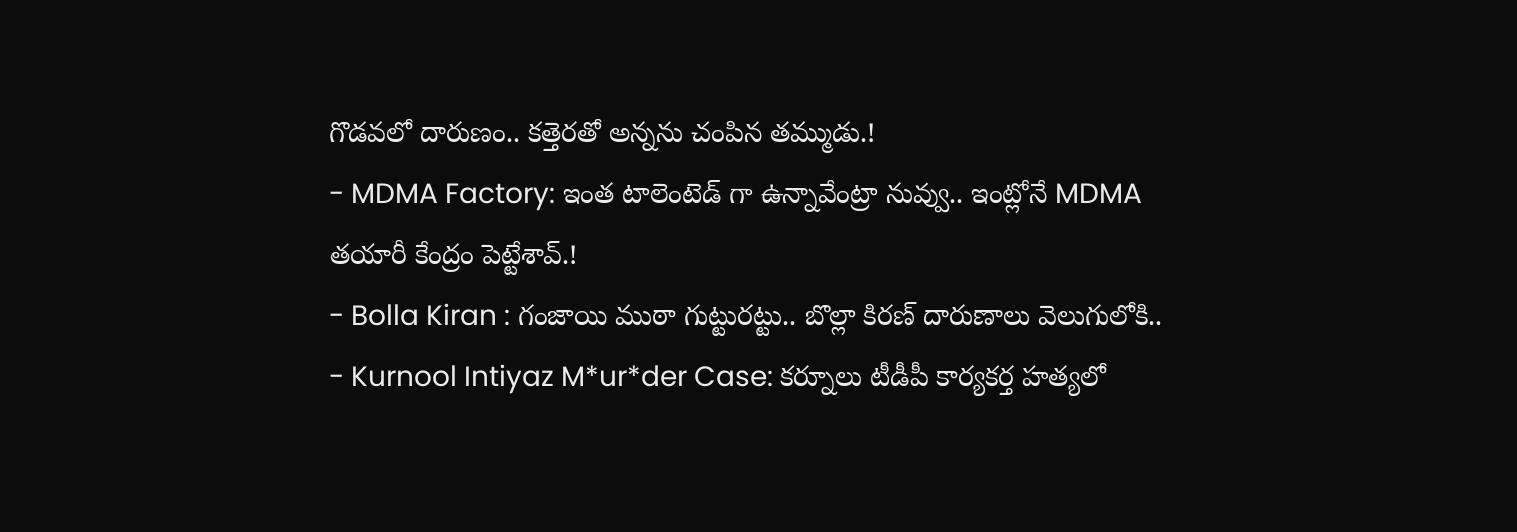గొడవలో దారుణం.. కత్తెరతో అన్నను చంపిన తమ్ముడు.!
- MDMA Factory: ఇంత టాలెంటెడ్ గా ఉన్నావేంట్రా నువ్వు.. ఇంట్లోనే MDMA తయారీ కేంద్రం పెట్టేశావ్.!
- Bolla Kiran : గంజాయి ముఠా గుట్టురట్టు.. బొల్లా కిరణ్ దారుణాలు వెలుగులోకి..
- Kurnool Intiyaz M*ur*der Case: కర్నూలు టీడీపీ కార్యకర్త హత్యలో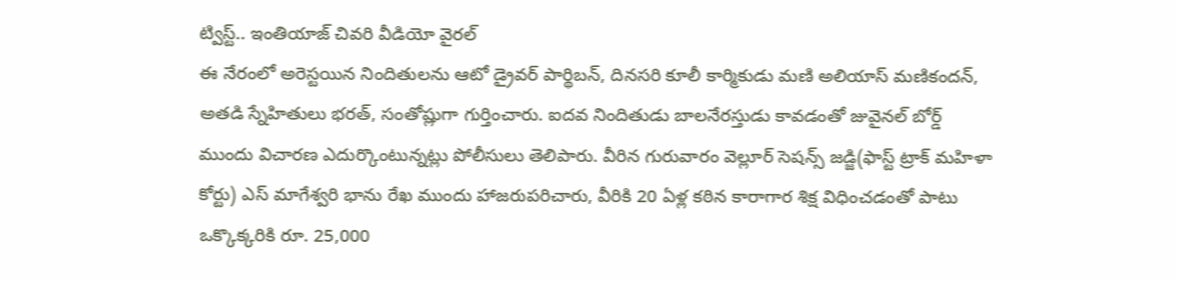ట్విస్ట్.. ఇంతియాజ్ చివరి వీడియో వైరల్
ఈ నేరంలో అరెస్టయిన నిందితులను ఆటో డ్రైవర్ పార్థిబన్, దినసరి కూలీ కార్మికుడు మణి అలియాస్ మణికందన్, అతడి స్నేహితులు భరత్, సంతోష్లుగా గుర్తించారు. ఐదవ నిందితుడు బాలనేరస్తుడు కావడంతో జువైనల్ బోర్డ్ ముందు విచారణ ఎదుర్కొంటున్నట్లు పోలీసులు తెలిపారు. వీరిన గురువారం వెల్లూర్ సెషన్స్ జడ్జి(ఫాస్ట్ ట్రాక్ మహిళా కోర్టు) ఎస్ మాగేశ్వరి భాను రేఖ ముందు హాజరుపరిచారు, వీరికి 20 ఏళ్ల కఠిన కారాగార శిక్ష విధించడంతో పాటు ఒక్కొక్కరికి రూ. 25,000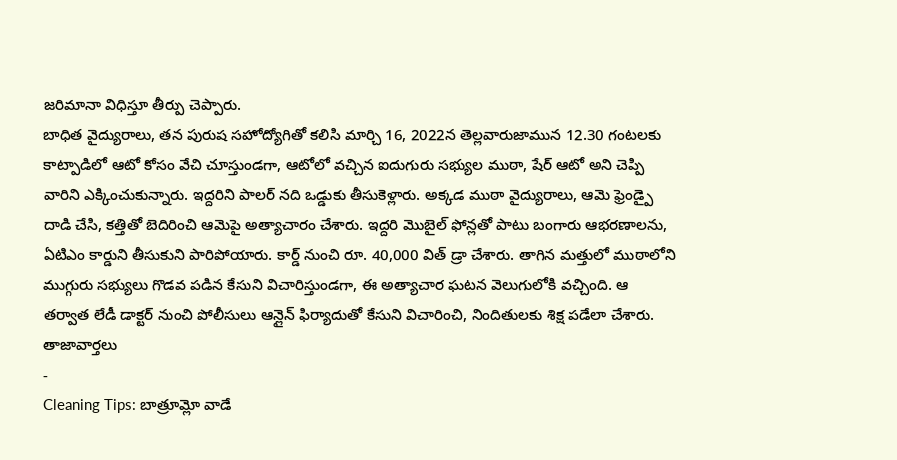జరిమానా విధిస్తూ తీర్పు చెప్పారు.
బాధిత వైద్యురాలు, తన పురుష సహోద్యోగితో కలిసి మార్చి 16, 2022న తెల్లవారుజామున 12.30 గంటలకు కాట్పాడిలో ఆటో కోసం వేచి చూస్తుండగా, ఆటోలో వచ్చిన ఐదుగురు సభ్యుల ముఠా, షేర్ ఆటో అని చెప్పి వారిని ఎక్కించుకున్నారు. ఇద్దరిని పాలర్ నది ఒడ్డుకు తీసుకెళ్లారు. అక్కడ ముఠా వైద్యురాలు, ఆమె ఫ్రెండ్పై దాడి చేసి, కత్తితో బెదిరించి ఆమెపై అత్యాచారం చేశారు. ఇద్దరి మొబైల్ ఫోన్లతో పాటు బంగారు ఆభరణాలను, ఏటిఎం కార్డుని తీసుకుని పారిపోయారు. కార్డ్ నుంచి రూ. 40,000 విత్ డ్రా చేశారు. తాగిన మత్తులో ముఠాలోని ముగ్గురు సభ్యులు గొడవ పడిన కేసుని విచారిస్తుండగా, ఈ అత్యాచార ఘటన వెలుగులోకి వచ్చింది. ఆ తర్వాత లేడీ డాక్టర్ నుంచి పోలీసులు ఆన్లైన్ ఫిర్యాదుతో కేసుని విచారించి, నిందితులకు శిక్ష పడేలా చేశారు.
తాజావార్తలు
-
Cleaning Tips: బాత్రూమ్లో వాడే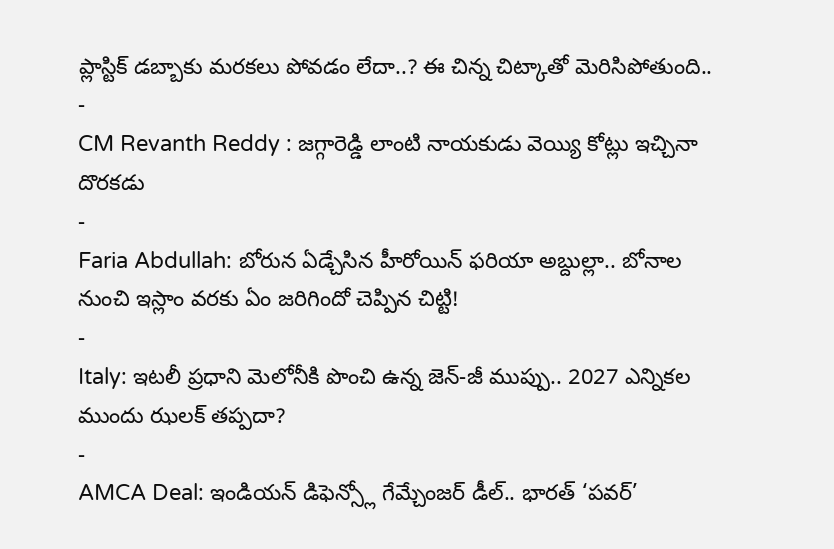ప్లాస్టిక్ డబ్బాకు మరకలు పోవడం లేదా..? ఈ చిన్న చిట్కాతో మెరిసిపోతుంది..
-
CM Revanth Reddy : జగ్గారెడ్డి లాంటి నాయకుడు వెయ్యి కోట్లు ఇచ్చినా దొరకడు
-
Faria Abdullah: బోరున ఏడ్చేసిన హీరోయిన్ ఫరియా అబ్దుల్లా.. బోనాల నుంచి ఇస్లాం వరకు ఏం జరిగిందో చెప్పిన చిట్టి!
-
Italy: ఇటలీ ప్రధాని మెలోనీకి పొంచి ఉన్న జెన్-జీ ముప్పు.. 2027 ఎన్నికల ముందు ఝలక్ తప్పదా?
-
AMCA Deal: ఇండియన్ డిఫెన్స్లో గేమ్చేంజర్ డీల్.. భారత్ ‘పవర్’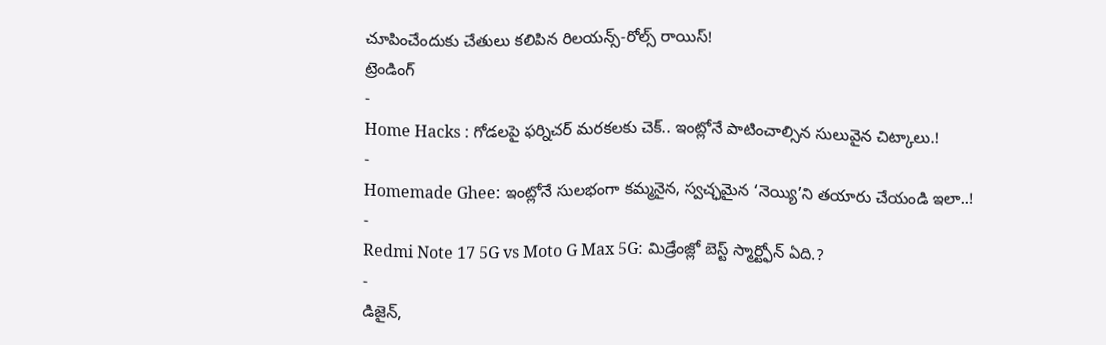చూపించేందుకు చేతులు కలిపిన రిలయన్స్-రోల్స్ రాయిస్!
ట్రెండింగ్
-
Home Hacks : గోడలపై ఫర్నిచర్ మరకలకు చెక్.. ఇంట్లోనే పాటించాల్సిన సులువైన చిట్కాలు.!
-
Homemade Ghee: ఇంట్లోనే సులభంగా కమ్మనైన, స్వచ్ఛమైన ‘నెయ్యి’ని తయారు చేయండి ఇలా..!
-
Redmi Note 17 5G vs Moto G Max 5G: మిడ్రేంజ్లో బెస్ట్ స్మార్ట్ఫోన్ ఏది.?
-
డిజైన్,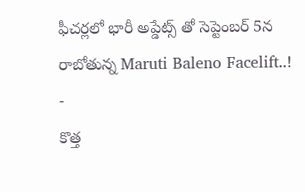ఫీచర్లలో భారీ అప్డేట్స్ తో సెప్టెంబర్ 5న రాబోతున్న Maruti Baleno Facelift..!
-
కొత్త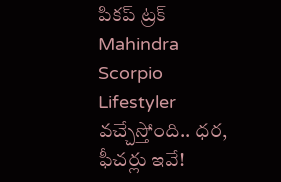పికప్ ట్రక్ Mahindra Scorpio Lifestyler వచ్చేస్తోంది.. ధర, ఫీచర్లు ఇవే!